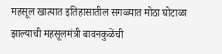महसूल खात्यात इतिहासातील सगळ्यात मोठा घोटाळा झाल्याची महसूलमंत्री बावनकुळेंची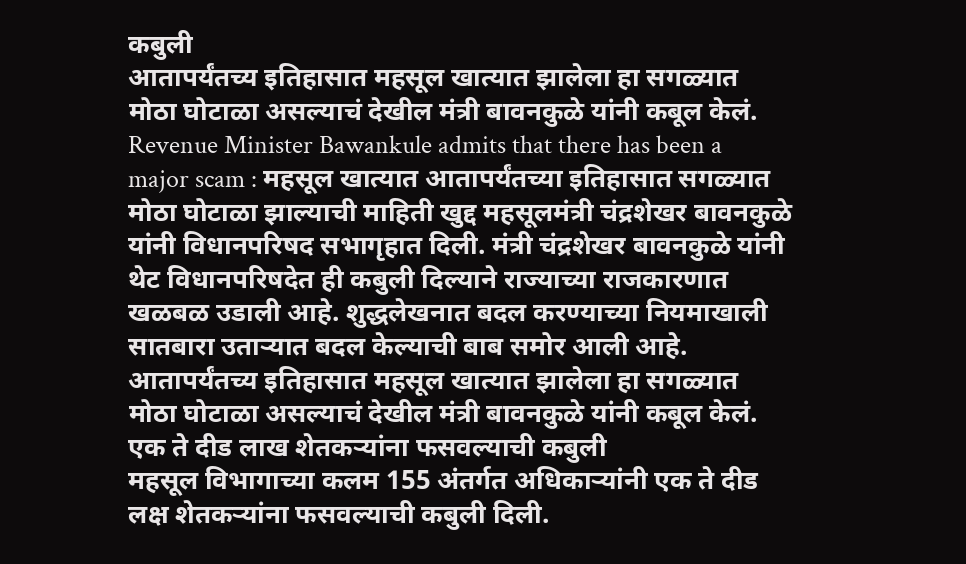कबुली
आतापर्यंतच्य इतिहासात महसूल खात्यात झालेला हा सगळ्यात मोठा घोटाळा असल्याचं देखील मंत्री बावनकुळे यांनी कबूल केलं.
Revenue Minister Bawankule admits that there has been a major scam : महसूल खात्यात आतापर्यंतच्या इतिहासात सगळ्यात मोठा घोटाळा झाल्याची माहिती खुद्द महसूलमंत्री चंद्रशेखर बावनकुळे यांनी विधानपरिषद सभागृहात दिली. मंत्री चंद्रशेखर बावनकुळे यांनी थेट विधानपरिषदेत ही कबुली दिल्याने राज्याच्या राजकारणात खळबळ उडाली आहे. शुद्धलेखनात बदल करण्याच्या नियमाखाली सातबारा उताऱ्यात बदल केल्याची बाब समोर आली आहे. आतापर्यंतच्य इतिहासात महसूल खात्यात झालेला हा सगळ्यात मोठा घोटाळा असल्याचं देखील मंत्री बावनकुळे यांनी कबूल केलं.
एक ते दीड लाख शेतकऱ्यांना फसवल्याची कबुली
महसूल विभागाच्या कलम 155 अंतर्गत अधिकाऱ्यांनी एक ते दीड लक्ष शेतकऱ्यांना फसवल्याची कबुली दिली.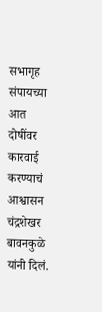सभागृह संपायच्या आत दोषींवर कारवाई करण्याचं आश्वासन चंद्रशेखर बावनकुळे यांनी दिलं.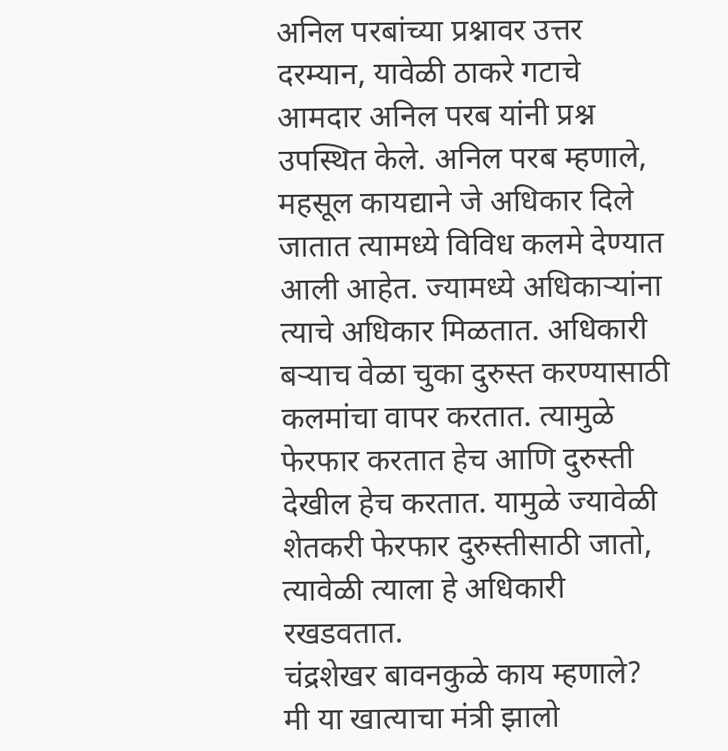अनिल परबांच्या प्रश्नावर उत्तर
दरम्यान, यावेळी ठाकरे गटाचे आमदार अनिल परब यांनी प्रश्न उपस्थित केले. अनिल परब म्हणाले, महसूल कायद्याने जे अधिकार दिले जातात त्यामध्ये विविध कलमे देण्यात आली आहेत. ज्यामध्ये अधिकाऱ्यांना त्याचे अधिकार मिळतात. अधिकारी बऱ्याच वेळा चुका दुरुस्त करण्यासाठी कलमांचा वापर करतात. त्यामुळे फेरफार करतात हेच आणि दुरुस्ती देखील हेच करतात. यामुळे ज्यावेळी शेतकरी फेरफार दुरुस्तीसाठी जातो, त्यावेळी त्याला हे अधिकारी रखडवतात.
चंद्रशेखर बावनकुळे काय म्हणाले?
मी या खात्याचा मंत्री झालो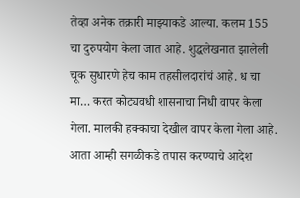तेव्हा अनेक तक्रारी माझ्याकडे आल्या. कलम 155 चा दुरुपयोग केला जात आहे. शुद्धलेखनात झालेली चूक सुधारणे हेच काम तहसीलदारांचं आहे. ध चा मा… करत कोट्यवधी शासनाचा निधी वापर केला गेला. मालकी हक्काचा देखील वापर केला गेला आहे. आता आम्ही सगळीकडे तपास करण्याचे आदेश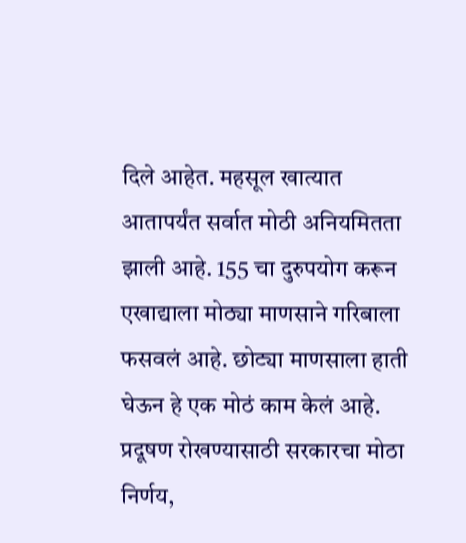दिले आहेत. महसूल खात्यात आतापर्यंत सर्वात मोठी अनियमितता झाली आहे. 155 चा दुरुपयोग करून एखाद्याला मोठ्या माणसाने गरिबाला फसवलं आहे. छोट्या माणसाला हाती घेऊन हे एक मोठं काम केलं आहे.
प्रदूषण रोखण्यासाठी सरकारचा मोठा निर्णय,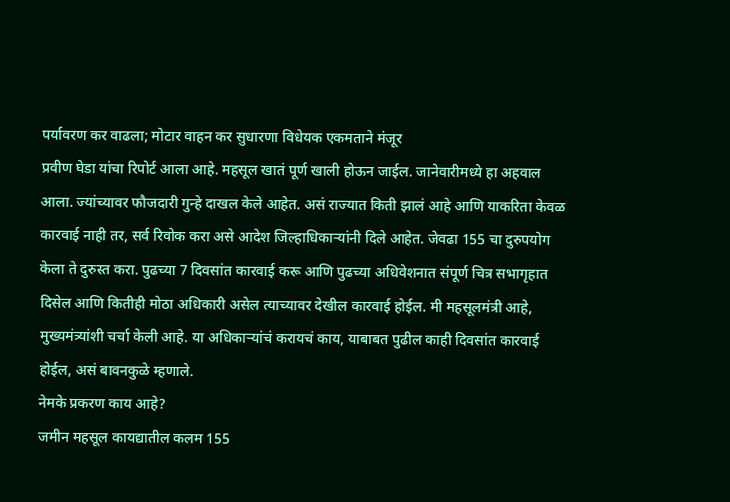पर्यावरण कर वाढला; मोटार वाहन कर सुधारणा विधेयक एकमताने मंजूर
प्रवीण घेडा यांचा रिपोर्ट आला आहे. महसूल खातं पूर्ण खाली होऊन जाईल. जानेवारीमध्ये हा अहवाल आला. ज्यांच्यावर फौजदारी गुन्हे दाखल केले आहेत. असं राज्यात किती झालं आहे आणि याकरिता केवळ कारवाई नाही तर, सर्व रिवोक करा असे आदेश जिल्हाधिकाऱ्यांनी दिले आहेत. जेवढा 155 चा दुरुपयोग केला ते दुरुस्त करा. पुढच्या 7 दिवसांत कारवाई करू आणि पुढच्या अधिवेशनात संपूर्ण चित्र सभागृहात दिसेल आणि कितीही मोठा अधिकारी असेल त्याच्यावर देखील कारवाई होईल. मी महसूलमंत्री आहे, मुख्यमंत्र्यांशी चर्चा केली आहे. या अधिकाऱ्यांचं करायचं काय, याबाबत पुढील काही दिवसांत कारवाई होईल, असं बावनकुळे म्हणाले.
नेमके प्रकरण काय आहे?
जमीन महसूल कायद्यातील कलम 155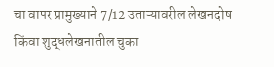चा वापर प्रामुख्याने 7/12 उताऱ्यावरील लेखनदोष किंवा शुद्धलेखनातील चुका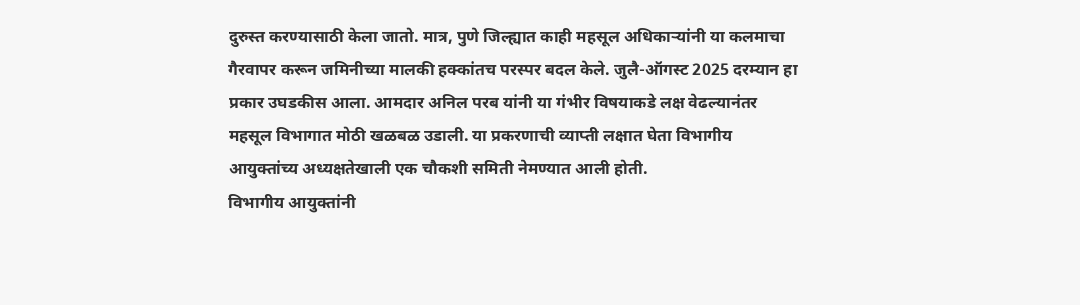दुरुस्त करण्यासाठी केला जातो. मात्र, पुणे जिल्ह्यात काही महसूल अधिकाऱ्यांनी या कलमाचा गैरवापर करून जमिनीच्या मालकी हक्कांतच परस्पर बदल केले. जुलै-ऑगस्ट 2025 दरम्यान हा प्रकार उघडकीस आला. आमदार अनिल परब यांनी या गंभीर विषयाकडे लक्ष वेढल्यानंतर महसूल विभागात मोठी खळबळ उडाली. या प्रकरणाची व्याप्ती लक्षात घेता विभागीय आयुक्तांच्य अध्यक्षतेखाली एक चौकशी समिती नेमण्यात आली होती.
विभागीय आयुक्तांनी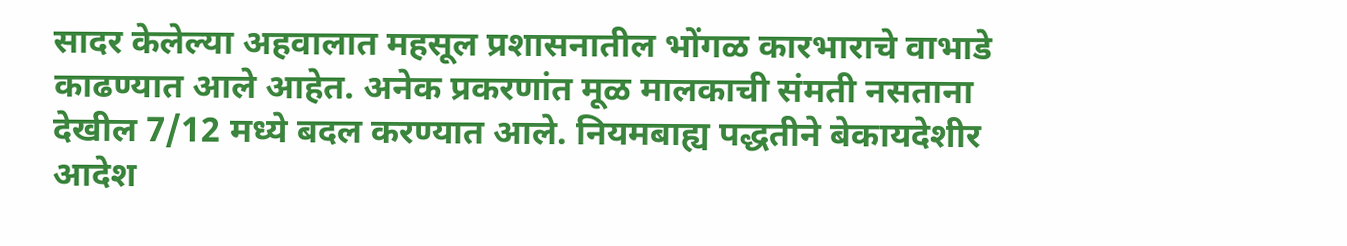सादर केलेल्या अहवालात महसूल प्रशासनातील भोंगळ कारभाराचे वाभाडे काढण्यात आले आहेत. अनेक प्रकरणांत मूळ मालकाची संमती नसताना देखील 7/12 मध्ये बदल करण्यात आले. नियमबाह्य पद्धतीने बेकायदेशीर आदेश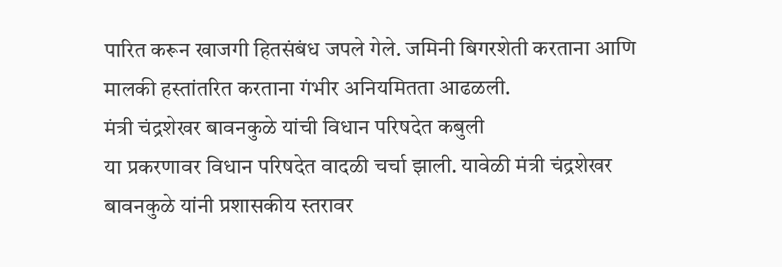पारित करून खाजगी हितसंबंध जपले गेले. जमिनी बिगरशेती करताना आणि मालकी हस्तांतरित करताना गंभीर अनियमितता आढळली.
मंत्री चंद्रशेखर बावनकुळे यांची विधान परिषदेत कबुली
या प्रकरणावर विधान परिषदेत वादळी चर्चा झाली. यावेळी मंत्री चंद्रशेखर बावनकुळे यांनी प्रशासकीय स्तरावर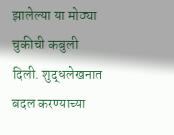झालेल्या या मोठ्या चुकीची कबुली दिली. शुद्धलेखनात बदल करण्याच्या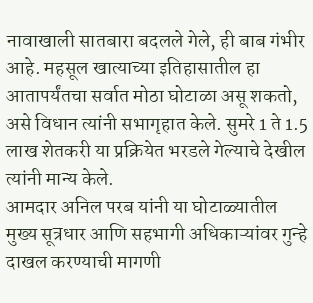नावाखाली सातबारा बदलले गेले, ही बाब गंभीर आहे. महसूल खात्याच्या इतिहासातील हा आतापर्यंतचा सर्वात मोठा घोटाळा असू शकतो, असे विधान त्यांनी सभागृहात केले. सुमरे 1 ते 1.5 लाख शेतकरी या प्रक्रियेत भरडले गेल्याचे देखील त्यांनी मान्य केले.
आमदार अनिल परब यांनी या घोटाळ्यातील मुख्य सूत्रधार आणि सहभागी अधिकाऱ्यांवर गुन्हे दाखल करण्याची मागणी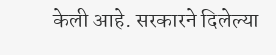केली आहे. सरकारने दिलेल्या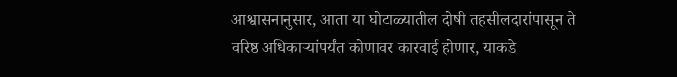आश्वासनानुसार, आता या घोटाळ्यातील दोषी तहसीलदारांपासून ते वरिष्ठ अधिकाऱ्यांपर्यंत कोणावर कारवाई होणार, याकडे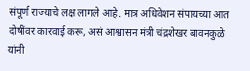संपूर्ण राज्याचे लक्ष लागले आहे. मात्र अधिवेशन संपायच्या आत दोषींवर कारवाई करू, असं आश्वासन मंत्री चंद्रशेखर बावनकुळे यांनी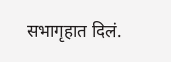सभागृहात दिलं.